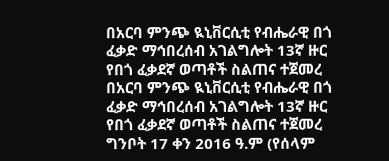በአርባ ምንጭ ዪኒቨርሲቲ የብሔራዊ በጎ ፈቃድ ማኅበረሰብ አገልግሎት 13ኛ ዙር የበጎ ፈቃደኛ ወጣቶች ስልጠና ተጀመረ
በአርባ ምንጭ ዪኒቨርሲቲ የብሔራዊ በጎ ፈቃድ ማኅበረሰብ አገልግሎት 13ኛ ዙር የበጎ ፈቃደኛ ወጣቶች ስልጠና ተጀመረ
ግንቦት 17 ቀን 2016 ዓ.ም (የሰላም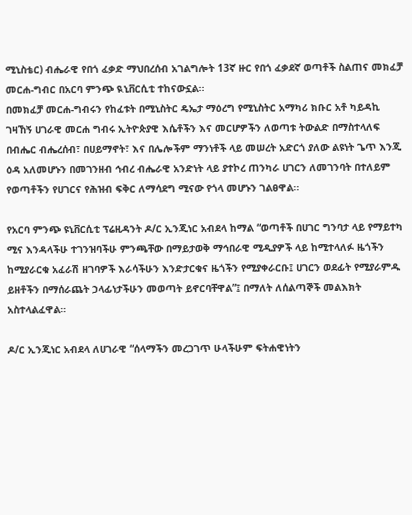ሚኒስቴር) ብሔራዊ የበጎ ፈቃድ ማህበረሰብ አገልግሎት 13ኛ ዙር የበጎ ፈቃደኛ ወጣቶች ስልጠና መክፈቻ መርሐ-ግብር በአርባ ምንጭ ዪኒቨርሲቲ ተከናውኗል፡፡
በመክፈቻ መርሐ-ግብሩን የከፈቱት በሚኒስትር ዴኤታ ማዕረግ የሚኒስትር አማካሪ ክቡር አቶ ካይዳኪ ገዛኸኝ ሀገራዊ መርሐ ግብሩ ኢትዮጵያዊ እሴቶችን እና መርሆዎችን ለወጣቱ ትውልድ በማስተላለፍ በብሔር ብሔረሰብ፣ በሀይማኖት፣ እና በሌሎችም ማንነቶች ላይ መሠረት አድርጎ ያለው ልዩነት ጌጥ እንጂ ዕዳ አለመሆኑን በመገንዘብ ኅብረ ብሔራዊ አንድነት ላይ ያተኮረ ጠንካራ ሀገርን ለመገንባት በተለይም የወጣቶችን የሀገርና የሕዝብ ፍቅር ለማሳደግ ሚናው የጎላ መሆኑን ገልፀዋል፡፡

የአርባ ምንጭ ዩኒቨርሲቲ ፕሬዚዳንት ዶ/ር ኢንጂነር አብደላ ከማል “ወጣቶች በሀገር ግንባታ ላይ የማይተካ ሚና እንዳላችሁ ተገንዝባችሁ ምንጫቸው በማይታወቅ ማኅበራዊ ሚዲያዎች ላይ ከሚተላለፉ ዜጎችን ከሚያራርቁ አፈራሽ ዘገባዎች እራሳችሁን እንድታርቁና ዜጎችን የሚያቀራርቡ፤ ሀገርን ወደፊት የሚያራምዱ ይዘቶችን በማሰራጨት ኃላፊነታችሁን መወጣት ይኖርባቸዋል”፤ በማለት ለሰልጣኞች መልእክት አስተላልፈዋል።

ዶ/ር ኢንጂነር አብደላ ለሀገራዊ “ሰላማችን መረጋገጥ ሁላችሁም ፍትሐዊነትን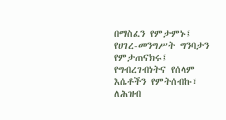በማስፈን የምታምኑ፤ የሀገረ-መንግሥት ግንባታን የምታጠናክሩ፤ የግብረገብነትና የሰላም እሴቶችን የምትሰብኩ፣ ለሕዝብ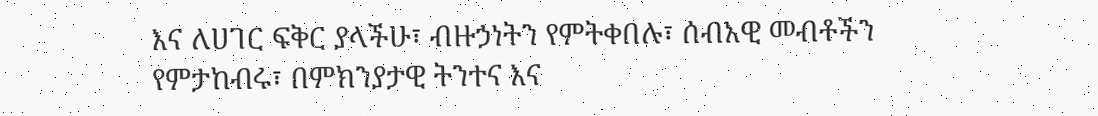እና ለሀገር ፍቅር ያላችሁ፣ ብዙኃነትን የምትቀበሉ፣ ሰብአዊ መብቶችን የምታከብሩ፣ በምክንያታዊ ትንተና እና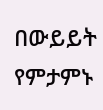በውይይት የምታምኑ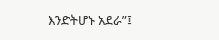እንድትሆኑ አደራ”፤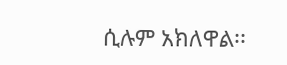ሲሉም አክለዋል፡፡